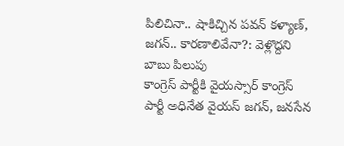పిలిచినా.. షాకిచ్చిన పవన్ కళ్యాణ్, జగన్.. కారణాలివేనా?: వెళ్లొద్దని బాబు పిలుపు
కాంగ్రెస్ పార్టీకి వైయస్సార్ కాంగ్రెస్ పార్టీ అధినేత వైయస్ జగన్, జనసేన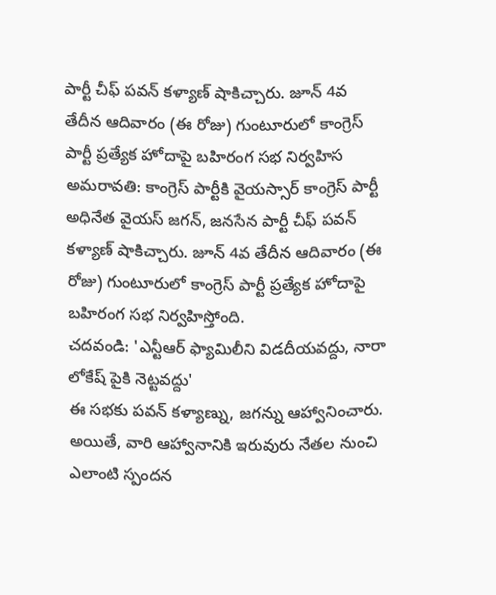పార్టీ చీఫ్ పవన్ కళ్యాణ్ షాకిచ్చారు. జూన్ 4వ తేదీన ఆదివారం (ఈ రోజు) గుంటూరులో కాంగ్రెస్ పార్టీ ప్రత్యేక హోదాపై బహిరంగ సభ నిర్వహిస
అమరావతి: కాంగ్రెస్ పార్టీకి వైయస్సార్ కాంగ్రెస్ పార్టీ అధినేత వైయస్ జగన్, జనసేన పార్టీ చీఫ్ పవన్ కళ్యాణ్ షాకిచ్చారు. జూన్ 4వ తేదీన ఆదివారం (ఈ రోజు) గుంటూరులో కాంగ్రెస్ పార్టీ ప్రత్యేక హోదాపై బహిరంగ సభ నిర్వహిస్తోంది.
చదవండి: 'ఎన్టీఆర్ ఫ్యామిలీని విడదీయవద్దు, నారా లోకేష్ పైకి నెట్టవద్దు'
ఈ సభకు పవన్ కళ్యాణ్ను, జగన్ను ఆహ్వానించారు. అయితే, వారి ఆహ్వానానికి ఇరువురు నేతల నుంచి ఎలాంటి స్పందన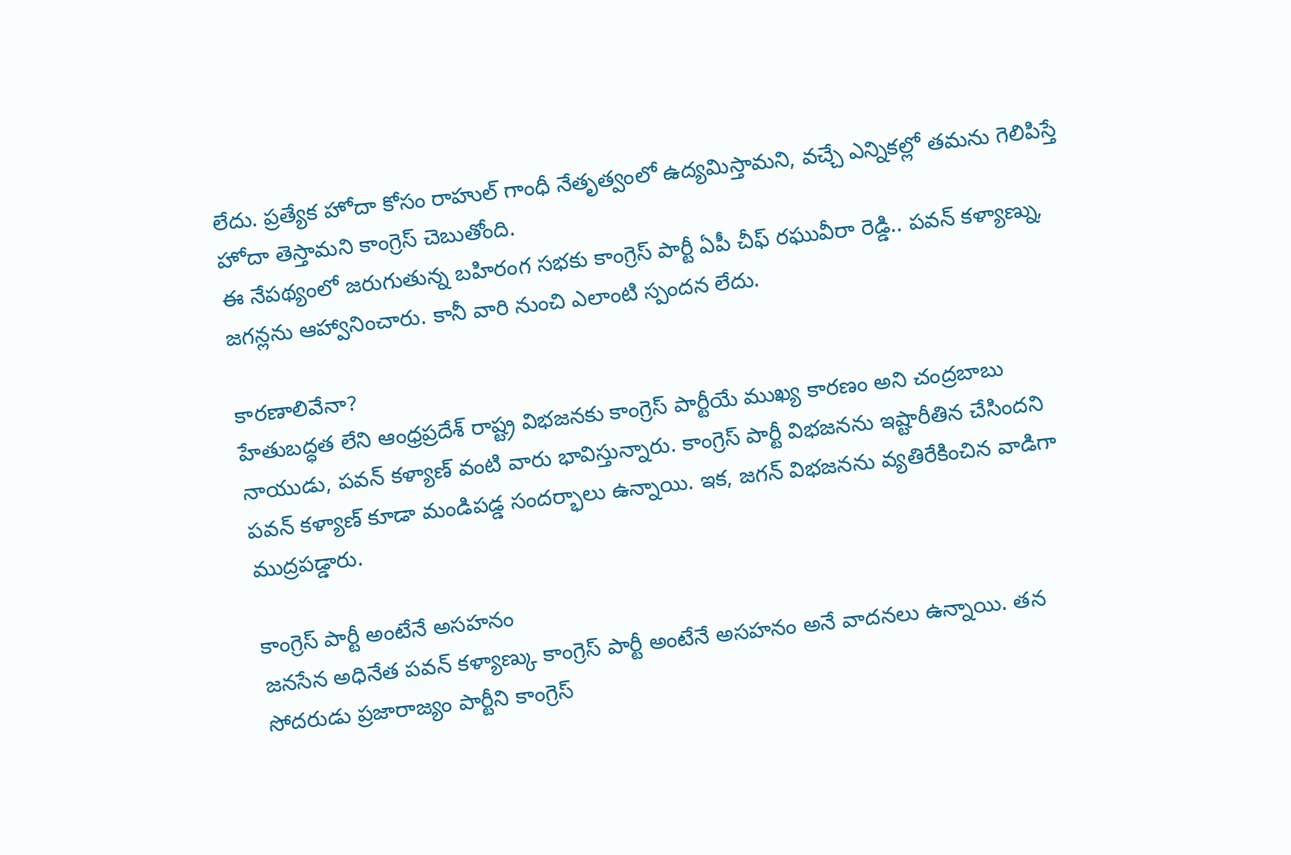లేదు. ప్రత్యేక హోదా కోసం రాహుల్ గాంధీ నేతృత్వంలో ఉద్యమిస్తామని, వచ్చే ఎన్నికల్లో తమను గెలిపిస్తే హోదా తెస్తామని కాంగ్రెస్ చెబుతోంది.
ఈ నేపథ్యంలో జరుగుతున్న బహిరంగ సభకు కాంగ్రెస్ పార్టీ ఏపీ చీఫ్ రఘువీరా రెడ్డి.. పవన్ కళ్యాణ్ను, జగన్లను ఆహ్వానించారు. కానీ వారి నుంచి ఎలాంటి స్పందన లేదు.

కారణాలివేనా?
హేతుబద్ధత లేని ఆంధ్రప్రదేశ్ రాష్ట్ర విభజనకు కాంగ్రెస్ పార్టీయే ముఖ్య కారణం అని చంద్రబాబు నాయుడు, పవన్ కళ్యాణ్ వంటి వారు భావిస్తున్నారు. కాంగ్రెస్ పార్టీ విభజనను ఇష్టారీతిన చేసిందని పవన్ కళ్యాణ్ కూడా మండిపడ్డ సందర్భాలు ఉన్నాయి. ఇక, జగన్ విభజనను వ్యతిరేకించిన వాడిగా ముద్రపడ్డారు.

కాంగ్రెస్ పార్టీ అంటేనే అసహనం
జనసేన అధినేత పవన్ కళ్యాణ్కు కాంగ్రెస్ పార్టీ అంటేనే అసహనం అనే వాదనలు ఉన్నాయి. తన సోదరుడు ప్రజారాజ్యం పార్టీని కాంగ్రెస్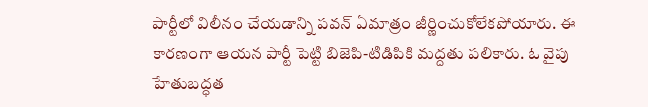పార్టీలో విలీనం చేయడాన్ని పవన్ ఏమాత్రం జీర్ణించుకోలేకపోయారు. ఈ కారణంగా ఆయన పార్టీ పెట్టి బిజెపి-టిడిపికి మద్దతు పలికారు. ఓ వైపు హేతుబద్ధత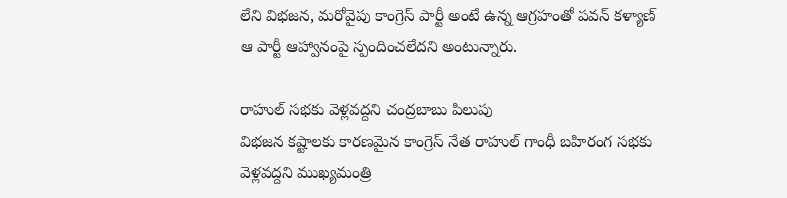లేని విభజన, మరోవైపు కాంగ్రెస్ పార్టీ అంటే ఉన్న ఆగ్రహంతో పవన్ కళ్యాణ్ ఆ పార్టీ ఆహ్వానంపై స్పందించలేదని అంటున్నారు.

రాహుల్ సభకు వెళ్లవద్దని చంద్రబాబు పిలుపు
విభజన కష్టాలకు కారణమైన కాంగ్రెస్ నేత రాహుల్ గాంధీ బహిరంగ సభకు వెళ్లవద్దని ముఖ్యమంత్రి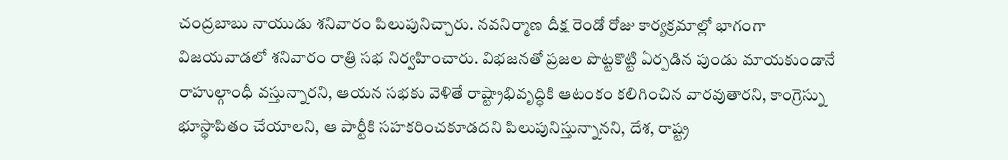చంద్రబాబు నాయుడు శనివారం పిలుపునిచ్చారు. నవనిర్మాణ దీక్ష రెండో రోజు కార్యక్రమాల్లో భాగంగా విజయవాడలో శనివారం రాత్రి సభ నిర్వహించారు. విభజనతో ప్రజల పొట్టకొట్టి ఏర్పడిన పుండు మాయకుండానే రాహుల్గాంధీ వస్తున్నారని, ఆయన సభకు వెళితే రాష్ట్రాభివృద్ధికి ఆటంకం కలిగించిన వారవుతారని, కాంగ్రెస్ను భూస్థాపితం చేయాలని, ఆ పార్టీకి సహకరించకూడదని పిలుపునిస్తున్నానని, దేశ, రాష్ట్ర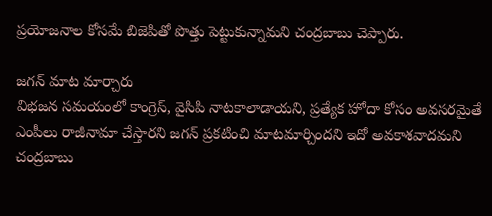ప్రయోజనాల కోసమే బిజెపితో పొత్తు పెట్టుకున్నామని చంద్రబాబు చెప్పారు.

జగన్ మాట మార్చారు
విభజన సమయంలో కాంగ్రెస్, వైసిపి నాటకాలాడాయని, ప్రత్యేక హోదా కోసం అవసరమైతే ఎంపీలు రాజీనామా చేస్తారని జగన్ ప్రకటించి మాటమార్చిందని ఇదో అవకాశవాదమని చంద్రబాబు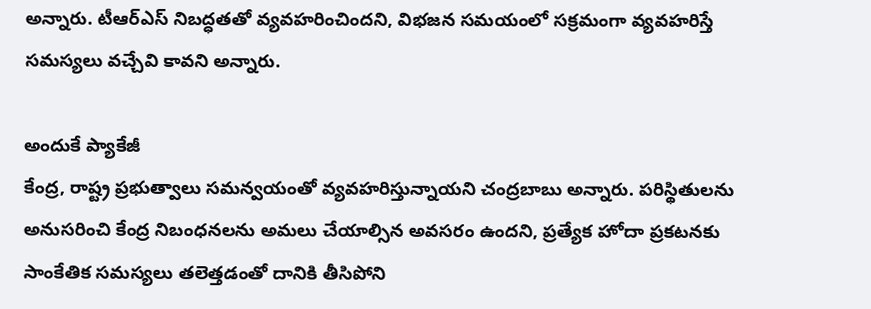అన్నారు. టీఆర్ఎస్ నిబద్ధతతో వ్యవహరించిందని, విభజన సమయంలో సక్రమంగా వ్యవహరిస్తే సమస్యలు వచ్చేవి కావని అన్నారు.

అందుకే ప్యాకేజీ
కేంద్ర, రాష్ట్ర ప్రభుత్వాలు సమన్వయంతో వ్యవహరిస్తున్నాయని చంద్రబాబు అన్నారు. పరిస్థితులను అనుసరించి కేంద్ర నిబంధనలను అమలు చేయాల్సిన అవసరం ఉందని, ప్రత్యేక హోదా ప్రకటనకు సాంకేతిక సమస్యలు తలెత్తడంతో దానికి తీసిపోని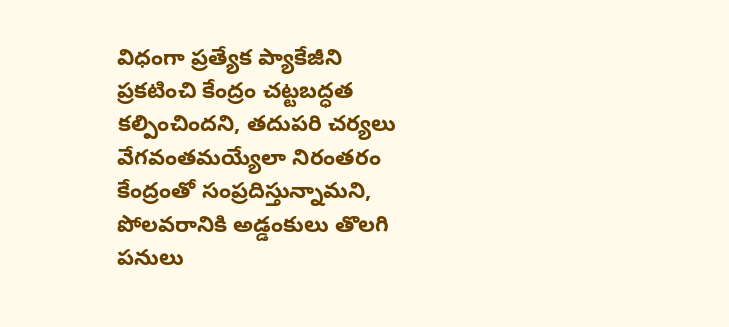విధంగా ప్రత్యేక ప్యాకేజీని ప్రకటించి కేంద్రం చట్టబద్ధత కల్పించిందని, తదుపరి చర్యలు వేగవంతమయ్యేలా నిరంతరం కేంద్రంతో సంప్రదిస్తున్నామని, పోలవరానికి అడ్డంకులు తొలగి పనులు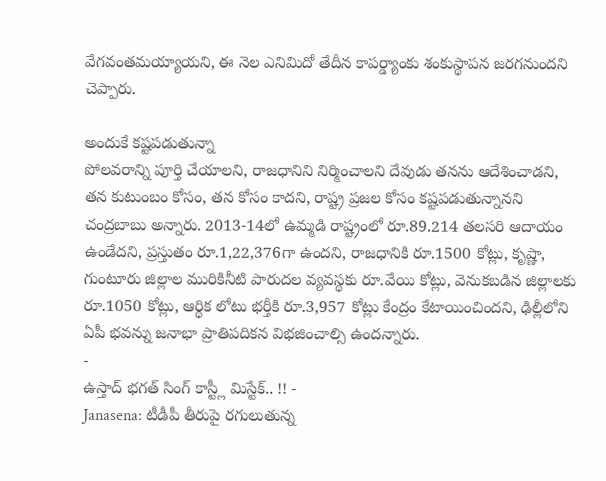వేగవంతమయ్యాయని, ఈ నెల ఎనిమిదో తేదీన కాపర్డ్యాంకు శంకుస్థాపన జరగనుందని చెప్పారు.

అందుకే కష్టపడుతున్నా
పోలవరాన్ని పూర్తి చేయాలని, రాజధానిని నిర్మించాలని దేవుడు తనను ఆదేశించాడని, తన కుటుంబం కోసం, తన కోసం కాదని, రాష్ట్ర ప్రజల కోసం కష్టపడుతున్నానని చంద్రబాబు అన్నారు. 2013-14లో ఉమ్మడి రాష్ట్రంలో రూ.89.214 తలసరి ఆదాయం ఉండేదని, ప్రస్తుతం రూ.1,22,376గా ఉందని, రాజధానికి రూ.1500 కోట్లు, కృష్ణా, గుంటూరు జిల్లాల మురికినీటి పారుదల వ్యవస్థకు రూ.వేయి కోట్లు, వెనుకబడిన జిల్లాలకు రూ.1050 కోట్లు, ఆర్థిక లోటు భర్తీకి రూ.3,957 కోట్లు కేంద్రం కేటాయించిందని, ఢిల్లీలోని ఏపీ భవన్ను జనాభా ప్రాతిపదికన విభజించాల్సి ఉందన్నారు.
-
ఉస్తాద్ భగత్ సింగ్ కాస్ట్లీ మిస్టేక్.. !! -
Janasena: టీడీపీ తీరుపై రగులుతున్న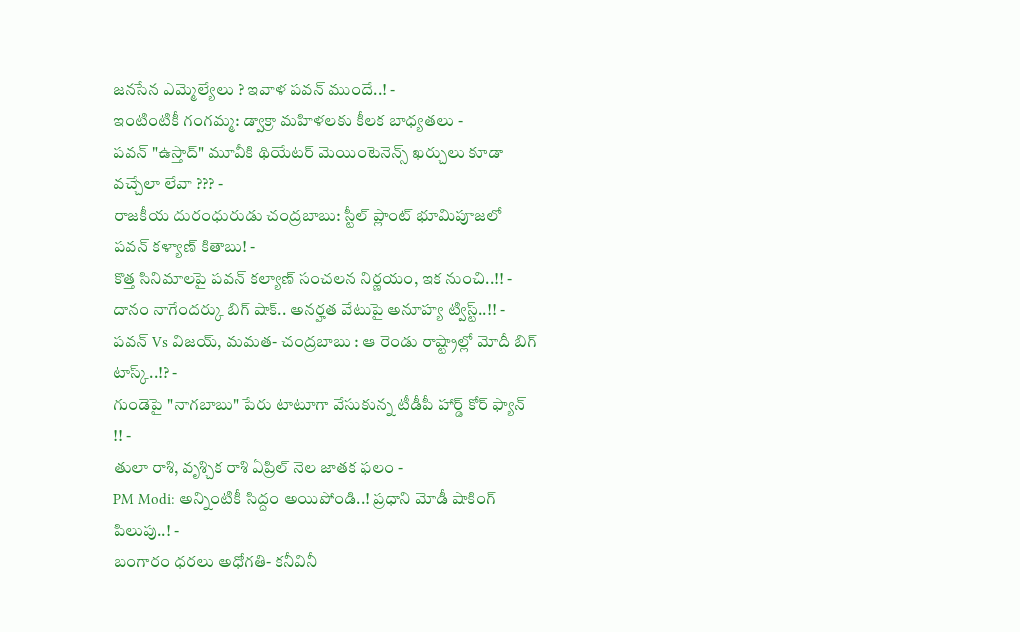జనసేన ఎమ్మెల్యేలు ? ఇవాళ పవన్ ముందే..! -
ఇంటింటికీ గంగమ్మ: డ్వాక్రా మహిళలకు కీలక బాధ్యతలు -
పవన్ "ఉస్తాద్" మూవీకి థియేటర్ మెయింటెనెన్స్ ఖర్చులు కూడా వచ్చేలా లేవా ??? -
రాజకీయ దురంధురుడు చంద్రబాబు: స్టీల్ ప్లాంట్ భూమిపూజలో పవన్ కళ్యాణ్ కితాబు! -
కొత్త సినిమాలపై పవన్ కల్యాణ్ సంచలన నిర్ణయం, ఇక నుంచి..!! -
దానం నాగేందర్కు బిగ్ షాక్.. అనర్హత వేటుపై అనూహ్య ట్విస్ట్..!! -
పవన్ Vs విజయ్, మమత- చంద్రబాబు : ఆ రెండు రాష్ట్రాల్లో మోదీ బిగ్ టాస్క్..!? -
గుండెపై "నాగబాబు" పేరు టాటూగా వేసుకున్న టీడీపీ హార్డ్ కోర్ ఫ్యాన్ !! -
తులా రాశి, వృశ్చిక రాశి ఏప్రిల్ నెల జాతక ఫలం -
PM Modi: అన్నింటికీ సిద్దం అయిపోండి..! ప్రధాని మోడీ షాకింగ్ పిలుపు..! -
బంగారం ధరలు అధోగతి- కనీవినీ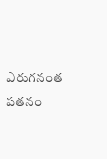ఎరుగనంత పతనం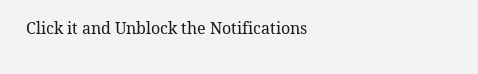Click it and Unblock the Notifications